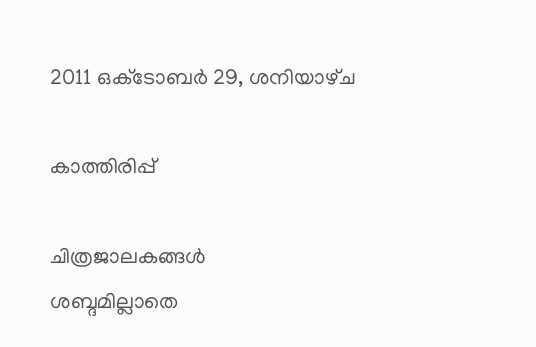2011 ഒക്‌ടോബർ 29, ശനിയാഴ്‌ച

കാത്തിരിപ്പ്

ചിത്രജാലകങ്ങള്‍
ശബ്ദമില്ലാതെ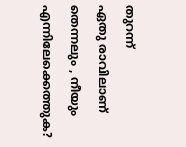തുറന്ന്
ഏതു രാവിലാണ്
തെന്നലും , നീയും
എന്നിലേക്കെത്തുക?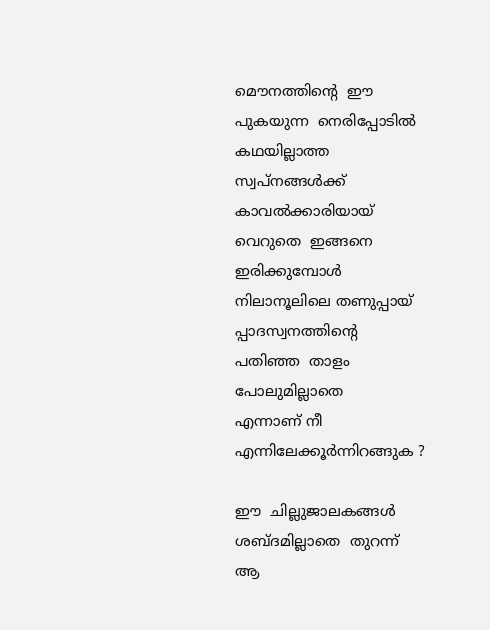മൌനത്തിന്‍റെ  ഈ
പുകയുന്ന  നെരിപ്പോടില്‍
കഥയില്ലാത്ത  സ്വപ്നങ്ങള്‍ക്ക്
കാവല്‍ക്കാരിയായ്
വെറുതെ  ഇങ്ങനെ ഇരിക്കുമ്പോള്‍
നിലാനൂലിലെ തണുപ്പായ്
പ്പാദസ്വനത്തിന്‍റെ
പതിഞ്ഞ  താളം  പോലുമില്ലാതെ
എന്നാണ് നീ  എന്നിലേക്കൂര്‍ന്നിറങ്ങുക ?

ഈ  ചില്ലുജാലകങ്ങള്‍
ശബ്ദമില്ലാതെ  തുറന്ന്
ആ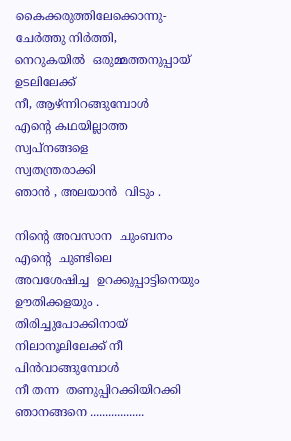കൈക്കരുത്തിലേക്കൊന്നു-
ചേര്‍ത്തു നിര്‍ത്തി,
നെറുകയില്‍  ഒരുമ്മത്തനുപ്പായ്
ഉടലിലേക്ക്
നീ, ആഴ്ന്നിറങ്ങുമ്പോള്‍
എന്‍റെ കഥയില്ലാത്ത
സ്വപ്നങ്ങളെ
സ്വതന്ത്രരാക്കി
ഞാന്‍ , അലയാന്‍  വിടും .

നിന്‍റെ അവസാന  ചുംബനം
എന്‍റെ  ചുണ്ടിലെ
അവശേഷിച്ച  ഉറക്കുപ്പാട്ടിനെയും
ഊതിക്കളയും .
തിരിച്ചുപോക്കിനായ്
നിലാനൂലിലേക്ക് നീ
പിന്‍വാങ്ങുമ്പോള്‍
നീ തന്ന  തണുപ്പിറക്കിയിറക്കി
ഞാനങ്ങനെ ..................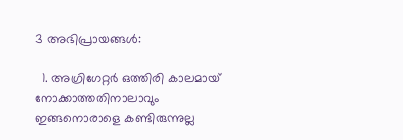3 അഭിപ്രായങ്ങൾ:

  1. അഗ്രിഗേറ്റര്‍ ഒത്തിരി കാലമായ് നോക്കാത്തതിനാലാവും ഇങ്ങനൊരാളെ കണ്ടിരുന്നുല്ല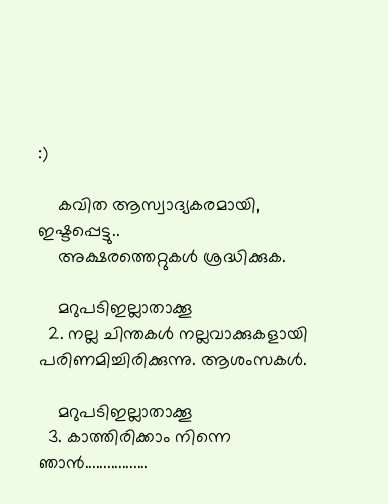:)

    കവിത ആസ്വാദ്യകരമായി, ഇഷ്ടപ്പെട്ടു..
    അക്ഷരത്തെറ്റുകള്‍ ശ്രദ്ധിക്കുക.

    മറുപടിഇല്ലാതാക്കൂ
  2. നല്ല ചിന്തകള്‍ നല്ലവാക്കുകളായി പരിണമിച്ചിരിക്കുന്നു. ആശംസകള്‍.

    മറുപടിഇല്ലാതാക്കൂ
  3. കാത്തിരിക്കാം നിന്നെ ഞാന്‍.................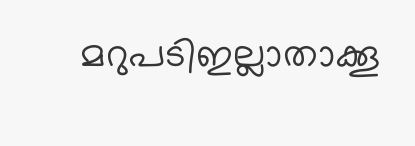മറുപടിഇല്ലാതാക്കൂ